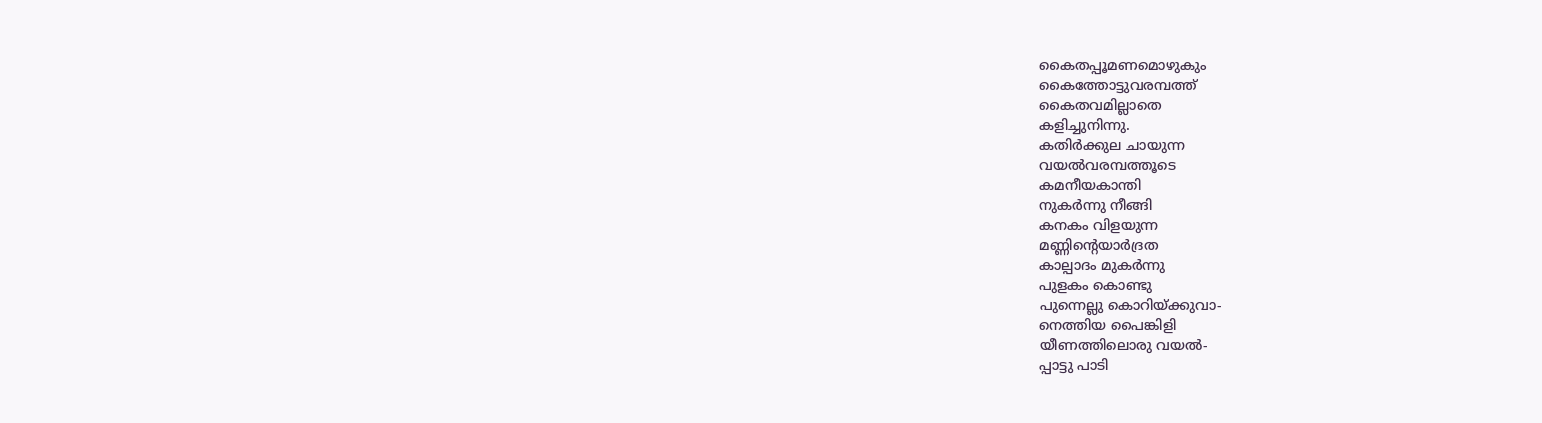കൈതപ്പൂമണമൊഴുകും
കൈത്തോട്ടുവരമ്പത്ത്
കൈതവമില്ലാതെ
കളിച്ചുനിന്നു.
കതിർക്കുല ചായുന്ന
വയൽവരമ്പത്തൂടെ
കമനീയകാന്തി
നുകർന്നു നീങ്ങി
കനകം വിളയുന്ന
മണ്ണിന്റെയാർദ്രത
കാല്പാദം മുകർന്നു
പുളകം കൊണ്ടു
പുന്നെല്ലു കൊറിയ്ക്കുവാ-
നെത്തിയ പൈങ്കിളി
യീണത്തിലൊരു വയൽ-
പ്പാട്ടു പാടി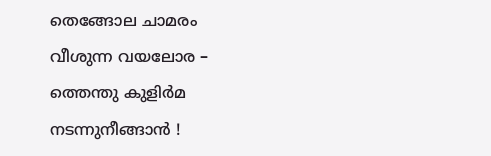തെങ്ങോല ചാമരം
വീശുന്ന വയലോര –
ത്തെന്തു കുളിർമ
നടന്നുനീങ്ങാൻ !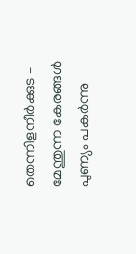തെന്നിളനീർക്കുട –
മേന്തുന്ന കേരങ്ങൾ
പുണ്യം പകർന്നു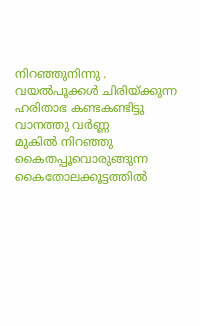നിറഞ്ഞുനിന്നു .
വയൽപൂക്കൾ ചിരിയ്ക്കുന്ന
ഹരിതാഭ കണ്ടകണ്ടിട്ടു
വാനത്തു വർണ്ണ
മുകിൽ നിറഞ്ഞു
കൈതപ്പൂവൊരുങ്ങുന്ന
കൈതോലക്കൂട്ടത്തിൽ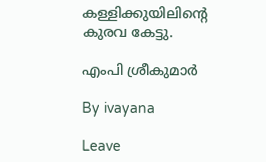കള്ളിക്കുയിലിന്റെ
കുരവ കേട്ടു.

എംപി ശ്രീകുമാർ

By ivayana

Leave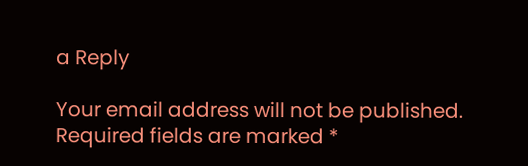a Reply

Your email address will not be published. Required fields are marked *